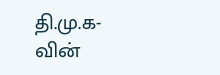தி.மு.க-வின்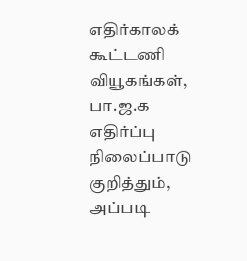எதிர்காலக் கூட்டணி வியூகங்கள், பா.ஜ.க எதிர்ப்பு நிலைப்பாடு குறித்தும், அப்படி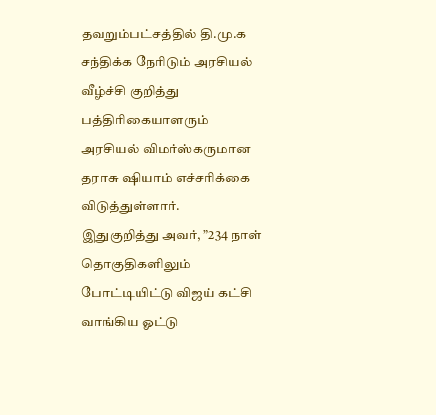தவறும்பட்சத்தில் தி.மு.க சந்திக்க நேரிடும் அரசியல் வீழ்ச்சி குறித்து பத்திரிகையாளரும் அரசியல் விமர்ஸ்கருமான தராசு ஷியாம் எச்சரிக்கை விடுத்துள்ளார்.
இதுகுறித்து அவர், ”234 நாள் தொகுதிகளிலும் போட்டியிட்டு விஜய் கட்சி வாங்கிய ஓட்டு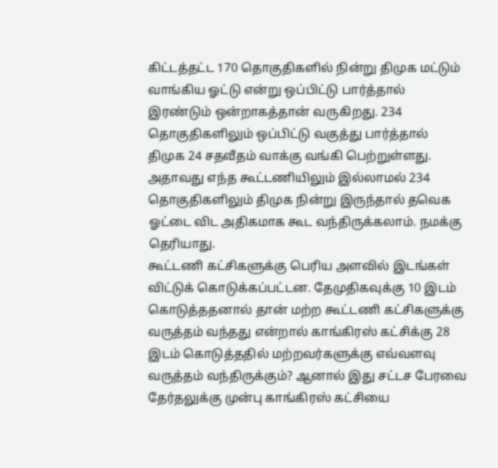கிட்டத்தட்ட 170 தொகுதிகளில் நின்று திமுக மட்டும் வாங்கிய ஓட்டு என்று ஒப்பிட்டு பார்த்தால் இரண்டும் ஒன்றாகத்தான் வருகிறது. 234 தொகுதிகளிலும் ஒப்பிட்டு வகுத்து பார்த்தால் திமுக 24 சதவீதம் வாக்கு வங்கி பெற்றுள்ளது. அதாவது எந்த கூட்டணியிலும் இல்லாமல் 234 தொகுதிகளிலும் திமுக நின்று இருந்தால் தவெக ஓட்டை விட அதிகமாக கூட வந்திருக்கலாம். நமக்கு தெரியாது.
கூட்டணி கட்சிகளுக்கு பெரிய அளவில் இடங்கள் விட்டுக் கொடுக்கப்பட்டன. தேமுதிகவுக்கு 10 இடம் கொடுத்ததனால் தான் மற்ற கூட்டணி கட்சிகளுக்கு வருத்தம் வந்தது என்றால் காங்கிரஸ் கட்சிக்கு 28 இடம் கொடுத்ததில் மற்றவர்களுக்கு எவ்வளவு வருத்தம் வந்திருக்கும்? ஆனால் இது சட்டச பேரவை தேர்தலுக்கு முன்பு காங்கிரஸ் கட்சியை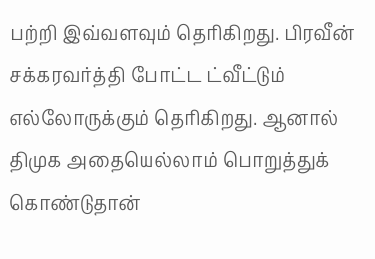பற்றி இவ்வளவும் தெரிகிறது. பிரவீன் சக்கரவர்த்தி போட்ட ட்வீட்டும் எல்லோருக்கும் தெரிகிறது. ஆனால் திமுக அதையெல்லாம் பொறுத்துக் கொண்டுதான்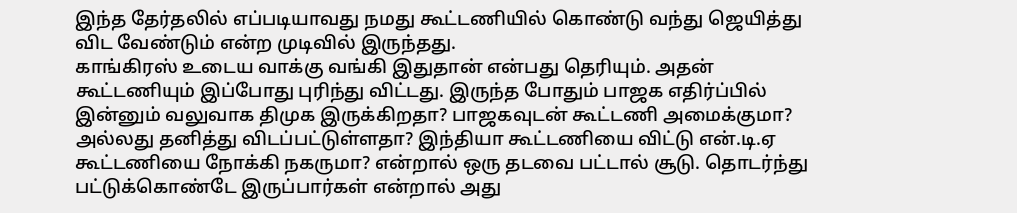இந்த தேர்தலில் எப்படியாவது நமது கூட்டணியில் கொண்டு வந்து ஜெயித்து விட வேண்டும் என்ற முடிவில் இருந்தது.
காங்கிரஸ் உடைய வாக்கு வங்கி இதுதான் என்பது தெரியும். அதன் கூட்டணியும் இப்போது புரிந்து விட்டது. இருந்த போதும் பாஜக எதிர்ப்பில் இன்னும் வலுவாக திமுக இருக்கிறதா? பாஜகவுடன் கூட்டணி அமைக்குமா? அல்லது தனித்து விடப்பட்டுள்ளதா? இந்தியா கூட்டணியை விட்டு என்.டி.ஏ கூட்டணியை நோக்கி நகருமா? என்றால் ஒரு தடவை பட்டால் சூடு. தொடர்ந்து பட்டுக்கொண்டே இருப்பார்கள் என்றால் அது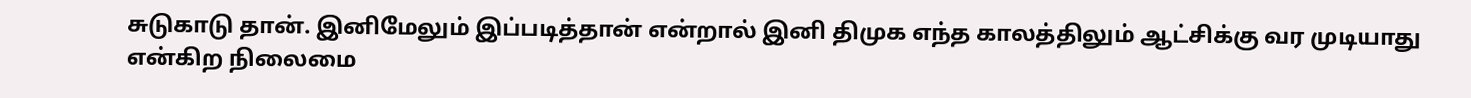சுடுகாடு தான். இனிமேலும் இப்படித்தான் என்றால் இனி திமுக எந்த காலத்திலும் ஆட்சிக்கு வர முடியாது என்கிற நிலைமை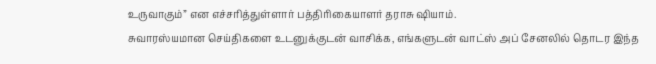உருவாகும்” என எச்சரித்துள்ளார் பத்திரிகையாளர் தராசு ஷியாம்.
சுவாரஸ்யமான செய்திகளை உடனுக்குடன் வாசிக்க, எங்களுடன் வாட்ஸ் அப் சேனலில் தொடர இந்த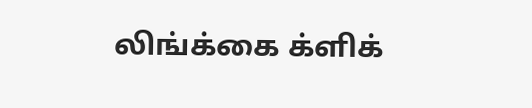லிங்க்கை க்ளிக்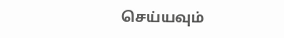செய்யவும்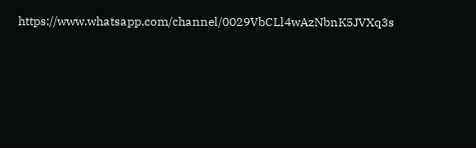https://www.whatsapp.com/channel/0029VbCLl4wAzNbnK5JVXq3s